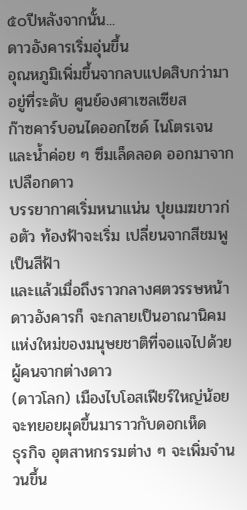๕๐ปีหลังจากนั้น...
ดาวอังคารเริ่มอุ่นขึ้น
อุณหภูมิเพิ่มขึ้นจากลบแปดสิบกว่ามาอยู่ที่ระดับ ศูนย์องศาเซลเซียส
ก๊าซคาร์บอนไดออกไซด์ ไนโตรเจนและน้ำค่อย ๆ ซึมเล็ดลอด ออกมาจากเปลือกดาว
บรรยากาศเริ่มหนาแน่น ปุยเมฆขาวก่อตัว ท้องฟ้าจะเริ่ม เปลี่ยนจากสีชมพูเป็นสีฟ้า
และแล้วเมื่อถึงราวกลางศตวรรษหน้า ดาวอังคารก็ จะกลายเป็นอาณานิคมแห่งใหม่ของมนุษยชาติที่จอแจไปด้วยผู้คนจากต่างดาว
(ดาวโลก) เมืองไบโอสเฟียร์ใหญ่น้อยจะทยอยผุดขึ้นมาราวกับดอกเห็ด
ธุรกิจ อุตสาหกรรมต่าง ๆ จะเพิ่มจำนวนขึ้น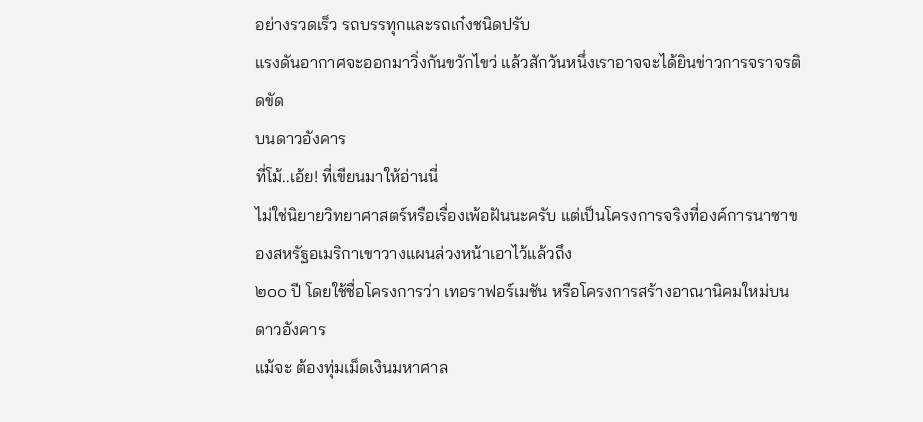อย่างรวดเร็ว รถบรรทุกและรถเก๋งชนิดปรับ
แรงดันอากาศจะออกมาวิ่งกันขวักไขว่ แล้วสักวันหนึ่งเราอาจจะได้ยินข่าวการจราจรติดขัด
บนดาวอังคาร
ที่โม้..เอ้ย! ที่เขียนมาให้อ่านนี่
ไม่ใช่นิยายวิทยาศาสตร์หรือเรื่องเพ้อฝันนะครับ แต่เป็นโครงการจริงที่องค์การนาซาของสหรัฐอเมริกาเขาวางแผนล่วงหน้าเอาไว้แล้วถึง
๒๐๐ ปี โดยใช้ชื่อโครงการว่า เทอราฟอร์เมชัน หรือโครงการสร้างอาณานิคมใหม่บนดาวอังคาร
แม้จะ ต้องทุ่มเม็ดเงินมหาศาล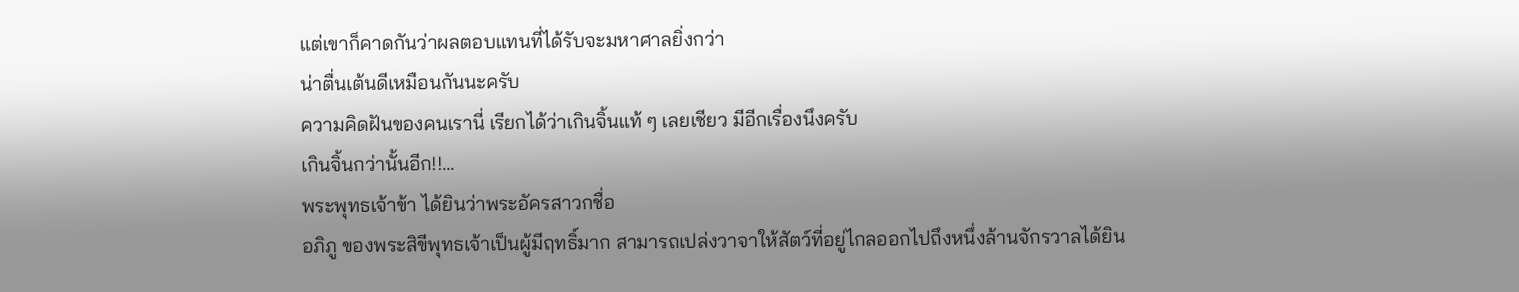แต่เขาก็คาดกันว่าผลตอบแทนที่ได้รับจะมหาศาลยิ่งกว่า
น่าตื่นเต้นดีเหมือนกันนะครับ
ความคิดฝันของคนเรานี่ เรียกได้ว่าเกินจิ้นแท้ ๆ เลยเชียว มีอีกเรื่องนึงครับ
เกินจิ้นกว่านั้นอีก!!...
พระพุทธเจ้าข้า ได้ยินว่าพระอัครสาวกชื่อ
อภิภู ของพระสิขีพุทธเจ้าเป็นผู้มีฤทธิ์มาก สามารถเปล่งวาจาให้สัตว์ที่อยู่ไกลออกไปถึงหนึ่งล้านจักรวาลได้ยิน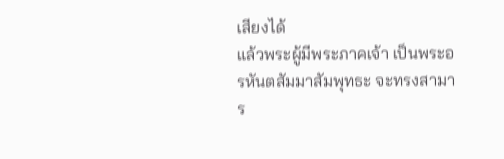เสียงได้
แล้วพระผู้มีพระภาคเจ้า เป็นพระอรหันตสัมมาสัมพุทธะ จะทรงสามาร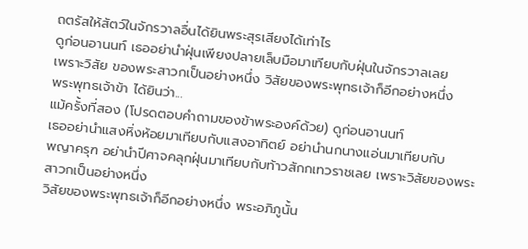ถตรัสให้สัตว์ในจักรวาลอื่นได้ยินพระสุรเสียงได้เท่าไร
ดูก่อนอานนท์ เธออย่านำฝุ่นเพียงปลายเล็บมือมาเทียบกับฝุ่นในจักรวาลเลย
เพราะวิสัย ของพระสาวกเป็นอย่างหนึ่ง วิสัยของพระพุทธเจ้าก็อีกอย่างหนึ่ง
พระพุทธเจ้าข้า ได้ยินว่า...
แม้ครั้งที่สอง (โปรดตอบคำถามของข้าพระองค์ด้วย) ดูก่อนอานนท์
เธออย่านำแสงหิ่งห้อยมาเทียบกับแสงอาทิตย์ อย่านำนกนางแอ่นมาเทียบกับ
พญาครุฑ อย่านำปีศาจคลุกฝุ่นมาเทียบกับท้าวสักกเทวราชเลย เพราะวิสัยของพระสาวกเป็นอย่างหนึ่ง
วิสัยของพระพุทธเจ้าก็อีกอย่างหนึ่ง พระอภิภูนั้น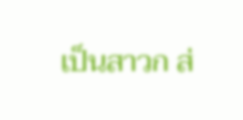เป็นสาวก ส่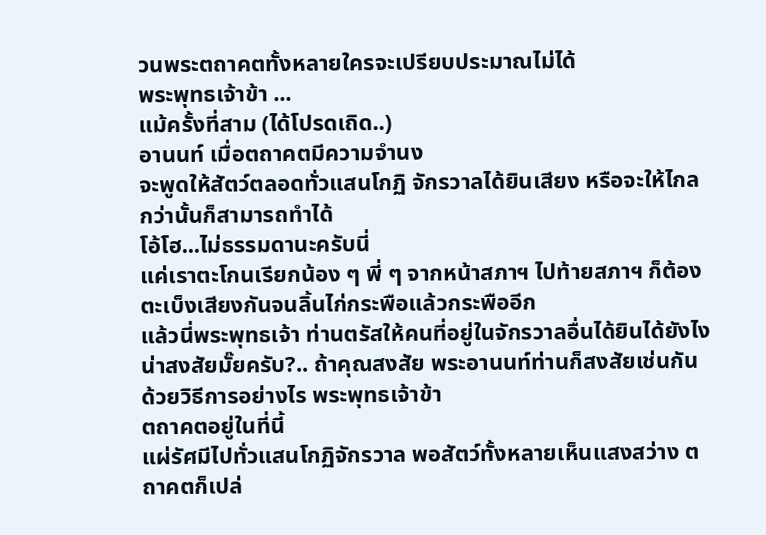วนพระตถาคตทั้งหลายใครจะเปรียบประมาณไม่ได้
พระพุทธเจ้าข้า ...
แม้ครั้งที่สาม (ได้โปรดเถิด..)
อานนท์ เมื่อตถาคตมีความจำนง
จะพูดให้สัตว์ตลอดทั่วแสนโกฏิ จักรวาลได้ยินเสียง หรือจะให้ไกลกว่านั้นก็สามารถทำได้
โอ้โฮ...ไม่ธรรมดานะครับนี่
แค่เราตะโกนเรียกน้อง ๆ พี่ ๆ จากหน้าสภาฯ ไปท้ายสภาฯ ก็ต้องตะเบ็งเสียงกันจนลิ้นไก่กระพือแล้วกระพืออีก
แล้วนี่พระพุทธเจ้า ท่านตรัสให้คนที่อยู่ในจักรวาลอื่นได้ยินได้ยังไง
น่าสงสัยมั๊ยครับ?.. ถ้าคุณสงสัย พระอานนท์ท่านก็สงสัยเช่นกัน
ด้วยวิธีการอย่างไร พระพุทธเจ้าข้า
ตถาคตอยู่ในที่นี้
แผ่รัศมีไปทั่วแสนโกฏิจักรวาล พอสัตว์ทั้งหลายเห็นแสงสว่าง ตถาคตก็เปล่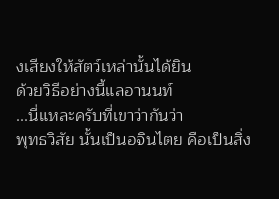งเสียงให้สัตว์เหล่านั้นได้ยิน
ด้วยวิธีอย่างนี้แลอานนท์
...นี่แหละครับที่เขาว่ากันว่า
พุทธวิสัย นั้นเป็นอจินไตย คือเป็นสิ่ง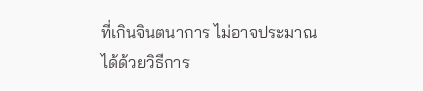ที่เกินจินตนาการ ไม่อาจประมาณได้ด้วยวิธีการ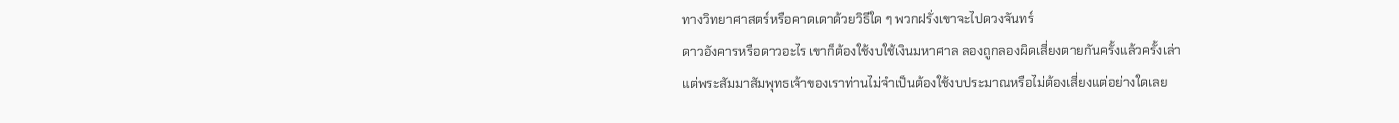ทางวิทยาศาสตร์หรือคาดเดาด้วยวิธีใด ๆ พวกฝรั่งเขาจะไปดวงจันทร์
ดาวอังคารหรือดาวอะไร เขาก็ต้องใช้งบใช้เงินมหาศาล ลองถูกลองผิดเสี่ยงตายกันครั้งแล้วครั้งเล่า
แต่พระสัมมาสัมพุทธเจ้าของเราท่านไม่จำเป็นต้องใช้งบประมาณหรือไม่ต้องเสี่ยงแต่อย่างใดเลย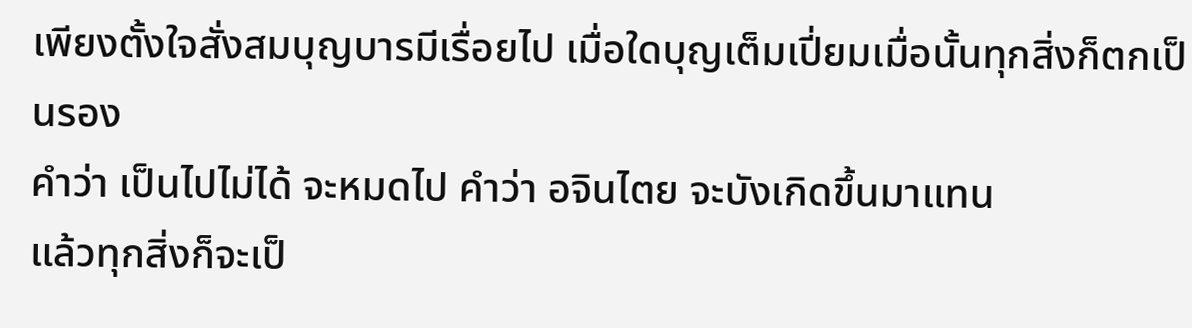เพียงตั้งใจสั่งสมบุญบารมีเรื่อยไป เมื่อใดบุญเต็มเปี่ยมเมื่อนั้นทุกสิ่งก็ตกเป็นรอง
คำว่า เป็นไปไม่ได้ จะหมดไป คำว่า อจินไตย จะบังเกิดขึ้นมาแทน
แล้วทุกสิ่งก็จะเป็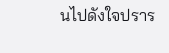นไปดังใจปราร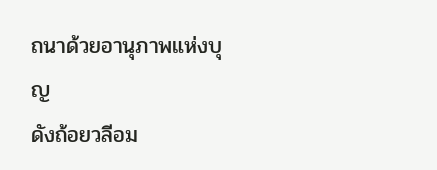ถนาด้วยอานุภาพแห่งบุญ
ดังถ้อยวลีอม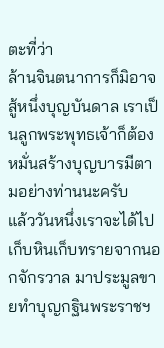ตะที่ว่า
ล้านจินตนาการก็มิอาจสู้หนึ่งบุญบันดาล เราเป็นลูกพระพุทธเจ้าก็ต้องหมั่นสร้างบุญบารมีตามอย่างท่านนะครับ
แล้ววันหนึ่งเราจะได้ไปเก็บหินเก็บทรายจากนอกจักรวาล มาประมูลขายทำบุญกฐินพระราชฯ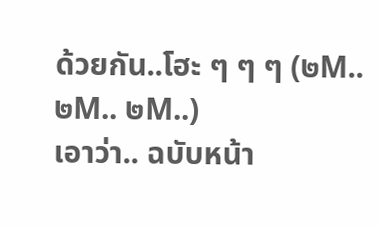ด้วยกัน..โฮะ ๆ ๆ ๆ (๒M.. ๒M.. ๒M..)
เอาว่า.. ฉบับหน้า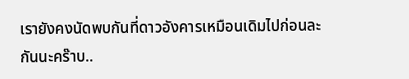เรายังคงนัดพบกันที่ดาวอังคารเหมือนเดิมไปก่อนละกันนะคร๊าบ..